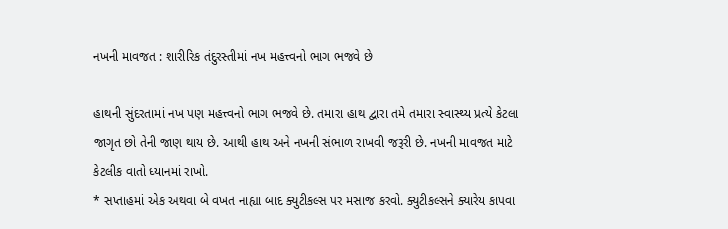નખની માવજત : શારીરિક તંદુરસ્તીમાં નખ મહત્ત્વનો ભાગ ભજવે છે

હાથની સુંદરતામાં નખ પણ મહત્ત્વનો ભાગ ભજવે છે. તમારા હાથ દ્વારા તમે તમારા સ્વાસ્થ્ય પ્રત્યે કેટલા જાગૃત છો તેની જાણ થાય છે. આથી હાથ અને નખની સંભાળ રાખવી જરૂરી છે. નખની માવજત માટે કેટલીક વાતો ધ્યાનમાં રાખો.
* સપ્તાહમાં એક અથવા બે વખત નાહ્યા બાદ ક્યુટીકલ્સ પર મસાજ કરવો. ક્યુટીકલ્સને ક્યારેય કાપવા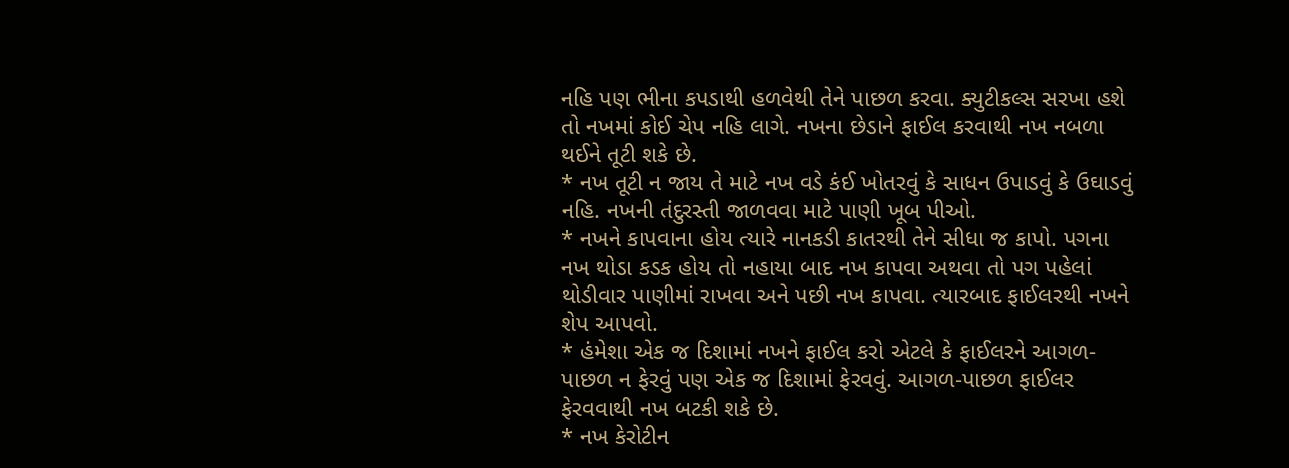નહિ પણ ભીના કપડાથી હળવેથી તેને પાછળ કરવા. ક્યુટીકલ્સ સરખા હશે તો નખમાં કોઈ ચેપ નહિ લાગે. નખના છેડાને ફાઈલ કરવાથી નખ નબળા થઈને તૂટી શકે છે.
* નખ તૂટી ન જાય તે માટે નખ વડે કંઈ ખોતરવું કે સાધન ઉપાડવું કે ઉઘાડવું નહિ. નખની તંદુરસ્તી જાળવવા માટે પાણી ખૂબ પીઓ.
* નખને કાપવાના હોય ત્યારે નાનકડી કાતરથી તેને સીધા જ કાપો. પગના નખ થોડા કડક હોય તો નહાયા બાદ નખ કાપવા અથવા તો પગ પહેલાં થોડીવાર પાણીમાં રાખવા અને પછી નખ કાપવા. ત્યારબાદ ફાઈલરથી નખને શેપ આપવો.
* હંમેશા એક જ દિશામાં નખને ફાઈલ કરો એટલે કે ફાઈલરને આગળ-પાછળ ન ફેરવું પણ એક જ દિશામાં ફેરવવું. આગળ-પાછળ ફાઈલર ફેરવવાથી નખ બટકી શકે છે.
* નખ કેરોટીન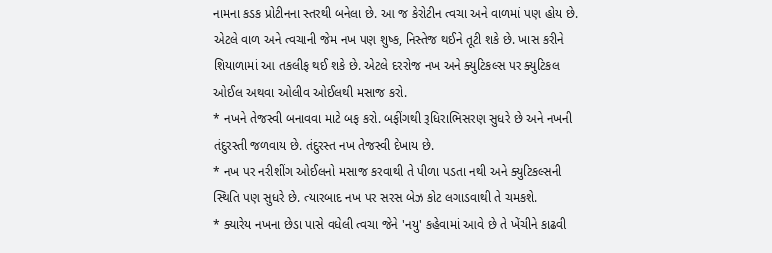નામના કડક પ્રોટીનના સ્તરથી બનેલા છે. આ જ કેરોટીન ત્વચા અને વાળમાં પણ હોય છે. એટલે વાળ અને ત્વચાની જેમ નખ પણ શુષ્ક, નિસ્તેજ થઈને તૂટી શકે છે. ખાસ કરીને શિયાળામાં આ તકલીફ થઈ શકે છે. એટલે દરરોજ નખ અને ક્યુટિકલ્સ પર ક્યુટિકલ ઓઈલ અથવા ઓલીવ ઓઈલથી મસાજ કરો.
* નખને તેજસ્વી બનાવવા માટે બફ કરો. બફીંગથી રૂધિરાભિસરણ સુધરે છે અને નખની તંદુરસ્તી જળવાય છે. તંદુરસ્ત નખ તેજસ્વી દેખાય છે.
* નખ પર નરીશીંગ ઓઈલનો મસાજ કરવાથી તે પીળા પડતા નથી અને ક્યુટિકલ્સની સ્થિતિ પણ સુધરે છે. ત્યારબાદ નખ પર સરસ બેઝ કોટ લગાડવાથી તે ચમકશે.
* ક્યારેય નખના છેડા પાસે વધેલી ત્વચા જેને 'નયુ' કહેવામાં આવે છે તે ખેંચીને કાઢવી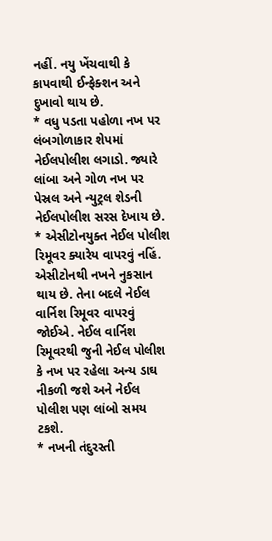નહીં. નયુ ખેંચવાથી કે કાપવાથી ઈન્ફેક્શન અને દુખાવો થાય છે.
* વધુ પડતા પહોળા નખ પર લંબગોળાકાર શેપમાં નેઈલપોલીશ લગાડો. જ્યારે લાંબા અને ગોળ નખ પર પેસ્રલ અને ન્યુટ્રલ શેડની નેઈલપોલીશ સરસ દેખાય છે.
* એસીટોનયુક્ત નેઈલ પોલીશ રિમૂવર ક્યારેય વાપરવું નહિં. એસીટોનથી નખને નુકસાન થાય છે. તેના બદલે નેઈલ વાર્નિશ રિમૂવર વાપરવું જોઈએ. નેઈલ વાર્નિશ રિમૂવરથી જુની નેઈલ પોલીશ કે નખ પર રહેલા અન્ય ડાઘ નીકળી જશે અને નેઈલ પોલીશ પણ લાંબો સમય ટકશે.
* નખની તંદુરસ્તી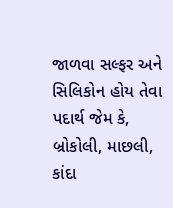જાળવા સલ્ફર અને સિલિકોન હોય તેવા પદાર્થ જેમ કે, બ્રોકોલી, માછલી, કાંદા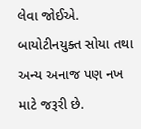લેવા જોઈએ. બાયોટીનયુક્ત સોયા તથા અન્ય અનાજ પણ નખ માટે જરૂરી છે.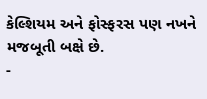કેલ્શિયમ અને ફોસ્ફરસ પણ નખને મજબૂતી બક્ષે છે.
-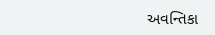અવન્તિકા